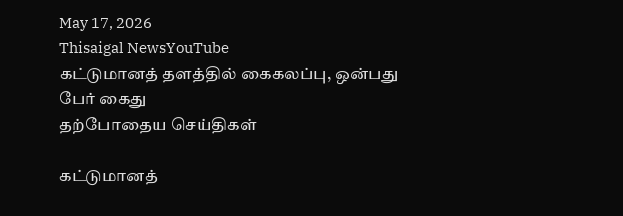May 17, 2026
Thisaigal NewsYouTube
கட்டுமானத் தளத்தில் கைகலப்பு, ஒன்பது பேர் கைது
தற்போதைய செய்திகள்

கட்டுமானத்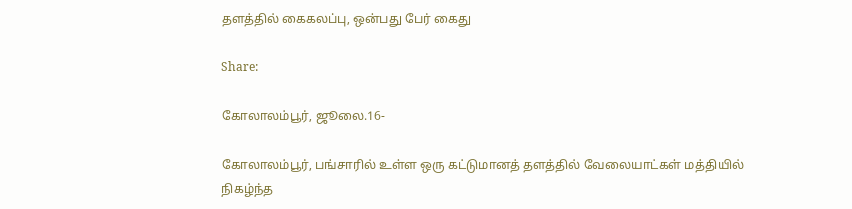தளத்தில் கைகலப்பு, ஒன்பது பேர் கைது

Share:

கோலாலம்பூர், ஜூலை.16-

கோலாலம்பூர், பங்சாரில் உள்ள ஒரு கட்டுமானத் தளத்தில் வேலையாட்கள் மத்தியில் நிகழ்ந்த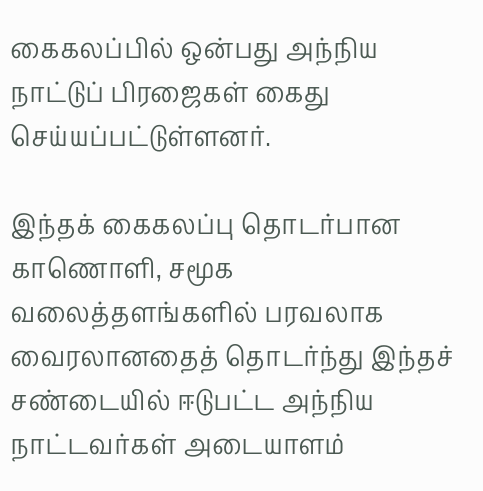கைகலப்பில் ஒன்பது அந்நிய நாட்டுப் பிரஜைகள் கைது செய்யப்பட்டுள்ளனர்.

இந்தக் கைகலப்பு தொடர்பான காணொளி, சமூக வலைத்தளங்களில் பரவலாக வைரலானதைத் தொடர்ந்து இந்தச் சண்டையில் ஈடுபட்ட அந்நிய நாட்டவர்கள் அடையாளம்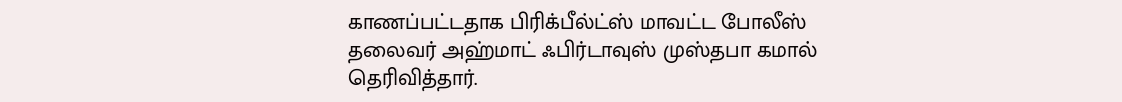காணப்பட்டதாக பிரிக்பீல்ட்ஸ் மாவட்ட போலீஸ் தலைவர் அஹ்மாட் ஃபிர்டாவுஸ் முஸ்தபா கமால் தெரிவித்தார்.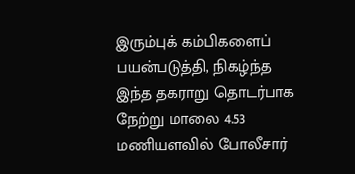இரும்புக் கம்பிகளைப் பயன்படுத்தி, நிகழ்ந்த இந்த தகராறு தொடர்பாக நேற்று மாலை 4.53 மணியளவில் போலீசார்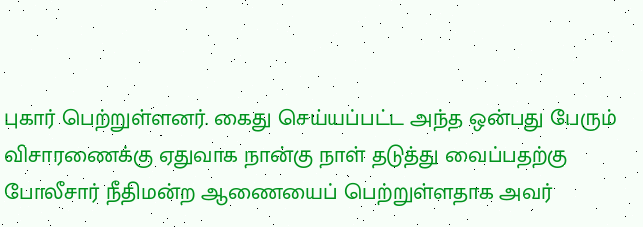புகார் பெற்றுள்ளனர். கைது செய்யப்பட்ட அந்த ஒன்பது பேரும் விசாரணைக்கு ஏதுவாக நான்கு நாள் தடுத்து வைப்பதற்கு போலீசார் நீதிமன்ற ஆணையைப் பெற்றுள்ளதாக அவர்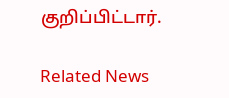குறிப்பிட்டார்.

Related News